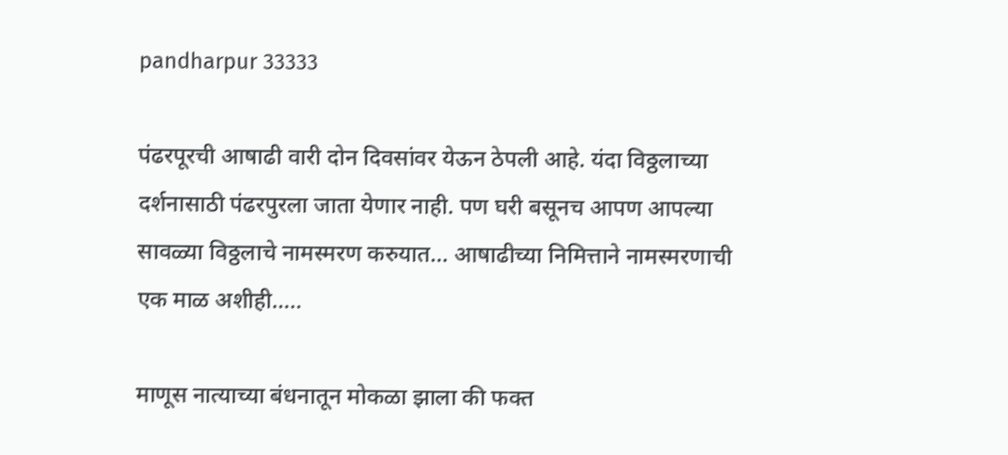pandharpur 33333

पंढरपूरची आषाढी वारी दोन दिवसांवर येऊन ठेपली आहे. यंदा विठ्ठलाच्या दर्शनासाठी पंढरपुरला जाता येणार नाही. पण घरी बसूनच आपण आपल्या सावळ्या विठ्ठलाचे नामस्मरण करुयात… आषाढीच्या निमित्ताने नामस्मरणाची एक माळ अशीही…..

माणूस नात्याच्या बंधनातून मोकळा झाला की फक्त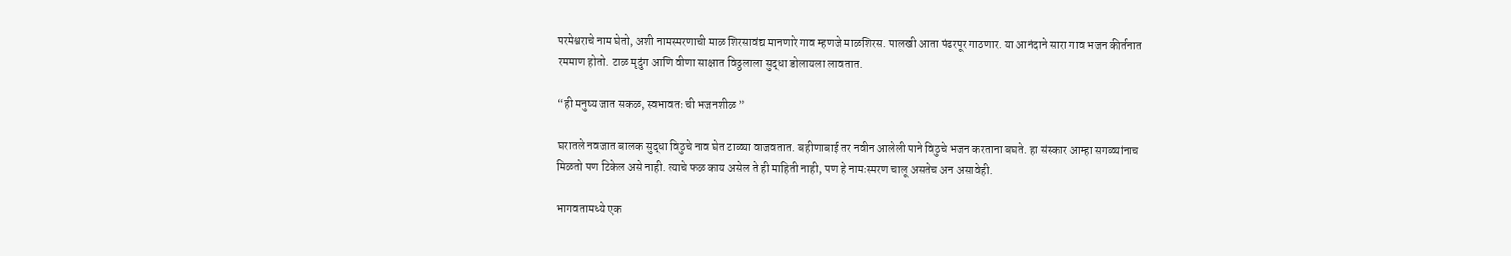परमेश्वराचे नाम घेतो, अशी नामस्मरणाची माळ शिरसावंद्य मानणारे गाव म्हणजे माळशिरस. पालखी आता पंढरपूर गाठणार. या आनंदाने सारा गाव भजन कीर्तनात रममाण होतो. टाळ मृदुंग आणि वीणा साक्षात विठ्ठलाला सुद्धा डोलायला लावतात.

“ही मनुष्य जात सकळ, स्वभावतः ची भजनशीळ ”

घरातले नवजात बालक सुद्धा विठुचे नाव घेत टाळ्या वाजवतात. बहीणाबाई तर नवीन आलेली पाने विठुचे भजन करताना बघते. हा संस्कार आम्हा सगळ्यांनाच मिळतो पण टिकेल असे नाही. त्याचे फळ काय असेल ते ही माहिती नाही, पण हे नामःस्मरण चालू असतेच अन असावेही.

भागवतामध्ये एक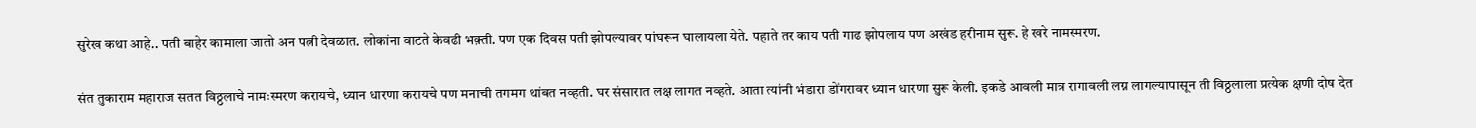सुरेख कथा आहे.. पती बाहेर कामाला जातो अन पत्नी देवळात. लोकांना वाटते केवढी भक़्ती. पण एक दिवस पती झोपल्यावर पांघरून घालायला येते. पहाते तर काय पती गाढ झोपलाय पण अखंड हरीनाम सुरू. हे खरे नामस्मरण.

संत तुकाराम महाराज सतत विठ्ठलाचे नामःस्मरण करायचे, ध्यान धारणा करायचे पण मनाची तगमग थांबत नव्हती. घर संसारात लक्ष लागत नव्हते. आता त्यांनी भंडारा डोंगरावर ध्यान धारणा सुरू केली. इकडे आवली मात्र रागावली लग्न लागल्यापासून ती विठ्ठलाला प्रत्येक क्षणी दोष देत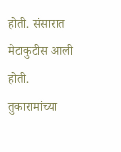होती. संसारात मेटाकुटीस आली होती. तुकारामांच्या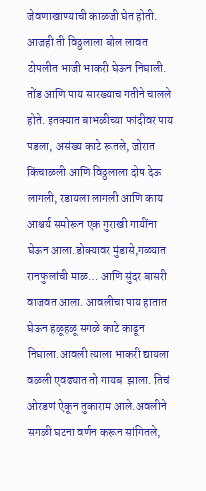जेवणाखाण्याची काळजी घेत होती. आजही ती विठ्ठलाला बोल लावत टोपलीत भाजी भाकरी घेऊन निघाली. तोंड आणि पाय सारख्याच गतीने चालले होते. इतक्यात बाभळीच्या फांदीवर पाय पडला, असंख्य काटे रूतले, जोरात किंचाळली आणि विठ्ठलाला दोष देऊ लागली, रडायला लागली आणि काय आश्चर्य समोरून एक गुराखी गायींना घेऊन आला.डोक्यावर मुंडासे,गळ्यात रानफुलांची माळ… आणि सुंदर बासरी वाजवत आला. आवलीचा पाय हातात घेऊन हळूहळू सगळे काटे काढून निघाला.आवली त्याला भाकरी द्यायला वळली एवढ्यात तो गायब  झाला. तिचं ओरडणं ऐकून तुकाराम आले.अवलीने सगळी घटना वर्णन करून सांगितले,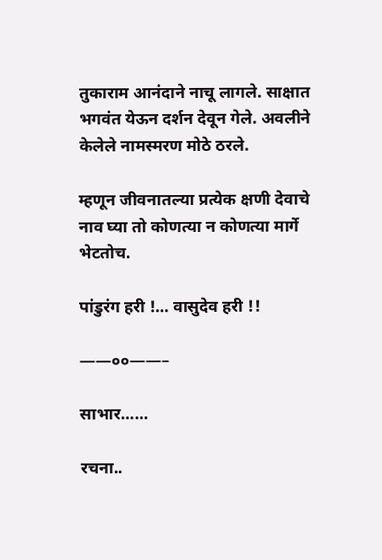तुकाराम आनंदाने नाचू लागले. साक्षात भगवंत येऊन दर्शन देवून गेले. अवलीने केलेले नामस्मरण मोठे ठरले.

म्हणून जीवनातल्या प्रत्येक क्षणी देवाचे नाव घ्या तो कोणत्या न कोणत्या मार्गे भेटतोच.

पांडुरंग हरी !… वासुदेव हरी !!

——००——–

साभार……

रचना..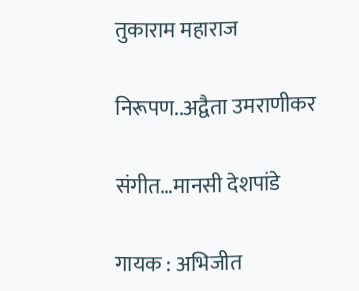तुकाराम महाराज

निरूपण..अद्वैता उमराणीकर

संगीत…मानसी देशपांडे

गायक : अभिजीत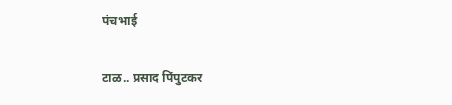पंचभाई

टाळ.. प्रसाद पिंपुटकर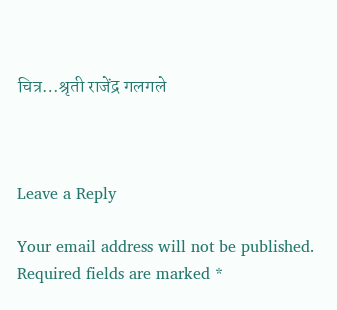चित्र…श्रृती राजेंद्र गलगले



Leave a Reply

Your email address will not be published. Required fields are marked *